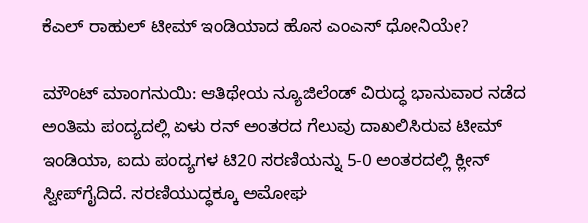ಕೆಎಲ್ ರಾಹುಲ್ ಟೀಮ್ ಇಂಡಿಯಾದ ಹೊಸ ಎಂಎಸ್ ಧೋನಿಯೇ?

ಮೌಂಟ್ ಮಾಂಗನುಯಿ: ಆತಿಥೇಯ ನ್ಯೂಜಿಲೆಂಡ್ ವಿರುದ್ಧ ಭಾನುವಾರ ನಡೆದ ಅಂತಿಮ ಪಂದ್ಯದಲ್ಲಿ ಏಳು ರನ್ ಅಂತರದ ಗೆಲುವು ದಾಖಲಿಸಿರುವ ಟೀಮ್ ಇಂಡಿಯಾ, ಐದು ಪಂದ್ಯಗಳ ಟಿ20 ಸರಣಿಯನ್ನು 5-0 ಅಂತರದಲ್ಲಿ ಕ್ಲೀನ್ ಸ್ವೀಪ್‌ಗೈದಿದೆ. ಸರಣಿಯುದ್ಧಕ್ಕೂ ಅಮೋಘ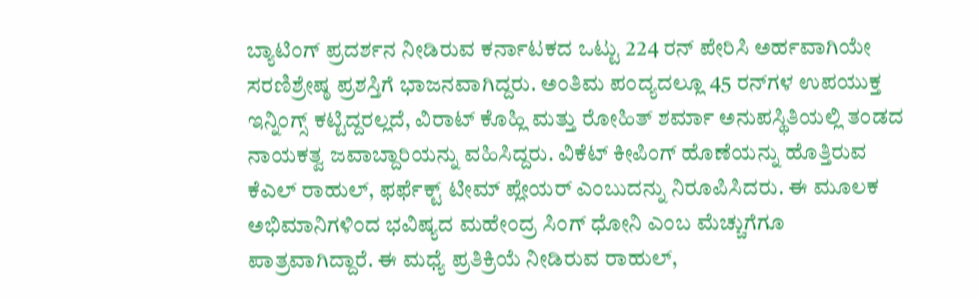ಬ್ಯಾಟಿಂಗ್ ಪ್ರದರ್ಶನ ನೀಡಿರುವ ಕರ್ನಾಟಕದ ಒಟ್ಟು 224 ರನ್ ಪೇರಿಸಿ ಅರ್ಹವಾಗಿಯೇ ಸರಣಿಶ್ರೇಷ್ಠ ಪ್ರಶಸ್ತಿಗೆ ಭಾಜನವಾಗಿದ್ದರು. ಅಂತಿಮ ಪಂದ್ಯದಲ್ಲೂ 45 ರನ್‌ಗಳ ಉಪಯುಕ್ತ ಇನ್ನಿಂಗ್ಸ್ ಕಟ್ಟಿದ್ದರಲ್ಲದೆ, ವಿರಾಟ್ ಕೊಹ್ಲಿ ಮತ್ತು ರೋಹಿತ್ ಶರ್ಮಾ ಅನುಪಸ್ಥಿತಿಯಲ್ಲಿ ತಂಡದ ನಾಯಕತ್ವ ಜವಾಬ್ದಾರಿಯನ್ನು ವಹಿಸಿದ್ದರು. ವಿಕೆಟ್ ಕೀಪಿಂಗ್ ಹೊಣೆಯನ್ನು ಹೊತ್ತಿರುವ ಕೆಎಲ್ ರಾಹುಲ್, ಫರ್ಫೆಕ್ಟ್ ಟೀಮ್ ಪ್ಲೇಯರ್ ಎಂಬುದನ್ನು ನಿರೂಪಿಸಿದರು. ಈ ಮೂಲಕ ಅಭಿಮಾನಿಗಳಿಂದ ಭವಿಷ್ಯದ ಮಹೇಂದ್ರ ಸಿಂಗ್ ಧೋನಿ ಎಂಬ ಮೆಚ್ಚುಗೆಗೂ ಪಾತ್ರವಾಗಿದ್ದಾರೆ. ಈ ಮಧ್ಯೆ ಪ್ರತಿಕ್ರಿಯೆ ನೀಡಿರುವ ರಾಹುಲ್,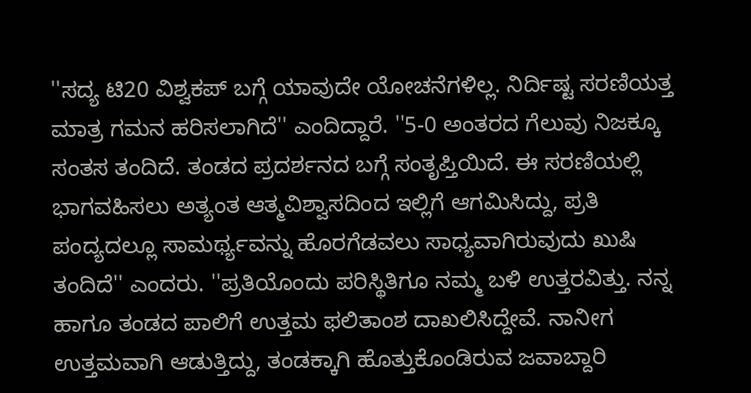''ಸದ್ಯ ಟಿ20 ವಿಶ್ವಕಪ್ ಬಗ್ಗೆ ಯಾವುದೇ ಯೋಚನೆಗಳಿಲ್ಲ. ನಿರ್ದಿಷ್ಟ ಸರಣಿಯತ್ತ ಮಾತ್ರ ಗಮನ ಹರಿಸಲಾಗಿದೆ'' ಎಂದಿದ್ದಾರೆ. ''5-0 ಅಂತರದ ಗೆಲುವು ನಿಜಕ್ಕೂ ಸಂತಸ ತಂದಿದೆ. ತಂಡದ ಪ್ರದರ್ಶನದ ಬಗ್ಗೆ ಸಂತೃಪ್ತಿಯಿದೆ. ಈ ಸರಣಿಯಲ್ಲಿ ಭಾಗವಹಿಸಲು ಅತ್ಯಂತ ಆತ್ಮವಿಶ್ವಾಸದಿಂದ ಇಲ್ಲಿಗೆ ಆಗಮಿಸಿದ್ದು, ಪ್ರತಿ ಪಂದ್ಯದಲ್ಲೂ ಸಾಮರ್ಥ್ಯವನ್ನು ಹೊರಗೆಡವಲು ಸಾಧ್ಯವಾಗಿರುವುದು ಖುಷಿ ತಂದಿದೆ'' ಎಂದರು. ''ಪ್ರತಿಯೊಂದು ಪರಿಸ್ಥಿತಿಗೂ ನಮ್ಮ ಬಳಿ ಉತ್ತರವಿತ್ತು. ನನ್ನ ಹಾಗೂ ತಂಡದ ಪಾಲಿಗೆ ಉತ್ತಮ ಫಲಿತಾಂಶ ದಾಖಲಿಸಿದ್ದೇವೆ. ನಾನೀಗ ಉತ್ತಮವಾಗಿ ಆಡುತ್ತಿದ್ದು, ತಂಡಕ್ಕಾಗಿ ಹೊತ್ತುಕೊಂಡಿರುವ ಜವಾಬ್ದಾರಿ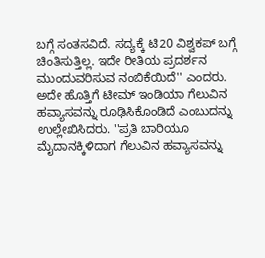ಬಗ್ಗೆ ಸಂತಸವಿದೆ. ಸದ್ಯಕ್ಕೆ ಟಿ20 ವಿಶ್ವಕಪ್ ಬಗ್ಗೆ ಚಿಂತಿಸುತ್ತಿಲ್ಲ. ಇದೇ ರೀತಿಯ ಪ್ರದರ್ಶನ ಮುಂದುವರಿಸುವ ನಂಬಿಕೆಯಿದೆ'' ಎಂದರು. ಅದೇ ಹೊತ್ತಿಗೆ ಟೀಮ್ ಇಂಡಿಯಾ ಗೆಲುವಿನ ಹವ್ಯಾಸವನ್ನು ರೂಢಿಸಿಕೊಂಡಿದೆ ಎಂಬುದನ್ನು ಉಲ್ಲೇಖಿಸಿದರು. ''ಪ್ರತಿ ಬಾರಿಯೂ ಮೈದಾನಕ್ಕಿಳಿದಾಗ ಗೆಲುವಿನ ಹವ್ಯಾಸವನ್ನು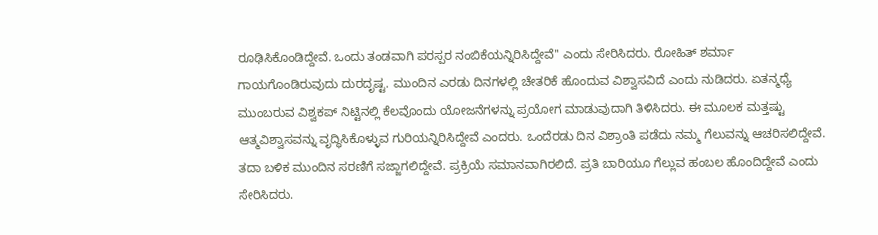ರೂಢಿಸಿಕೊಂಡಿದ್ದೇವೆ. ಒಂದು ತಂಡವಾಗಿ ಪರಸ್ಪರ ನಂಬಿಕೆಯನ್ನಿರಿಸಿದ್ದೇವೆ'' ಎಂದು ಸೇರಿಸಿದರು. ರೋಹಿತ್ ಶರ್ಮಾ ಗಾಯಗೊಂಡಿರುವುದು ದುರದೃಷ್ಟ. ಮುಂದಿನ ಎರಡು ದಿನಗಳಲ್ಲಿ ಚೇತರಿಕೆ ಹೊಂದುವ ವಿಶ್ವಾಸವಿದೆ ಎಂದು ನುಡಿದರು. ಏತನ್ಮಧ್ಯೆ ಮುಂಬರುವ ವಿಶ್ವಕಪ್ ನಿಟ್ಟಿನಲ್ಲಿ ಕೆಲವೊಂದು ಯೋಜನೆಗಳನ್ನು ಪ್ರಯೋಗ ಮಾಡುವುದಾಗಿ ತಿಳಿಸಿದರು. ಈ ಮೂಲಕ ಮತ್ತಷ್ಟು ಆತ್ಮವಿಶ್ವಾಸವನ್ನು ವೃದ್ಧಿಸಿಕೊಳ್ಳುವ ಗುರಿಯನ್ನಿರಿಸಿದ್ದೇವೆ ಎಂದರು. ಒಂದೆರಡು ದಿನ ವಿಶ್ರಾಂತಿ ಪಡೆದು ನಮ್ಮ ಗೆಲುವನ್ನು ಆಚರಿಸಲಿದ್ದೇವೆ. ತದಾ ಬಳಿಕ ಮುಂದಿನ ಸರಣಿಗೆ ಸಜ್ಜಾಗಲಿದ್ದೇವೆ. ಪ್ರಕ್ರಿಯೆ ಸಮಾನವಾಗಿರಲಿದೆ. ಪ್ರತಿ ಬಾರಿಯೂ ಗೆಲ್ಲುವ ಹಂಬಲ ಹೊಂದಿದ್ದೇವೆ ಎಂದು ಸೇರಿಸಿದರು.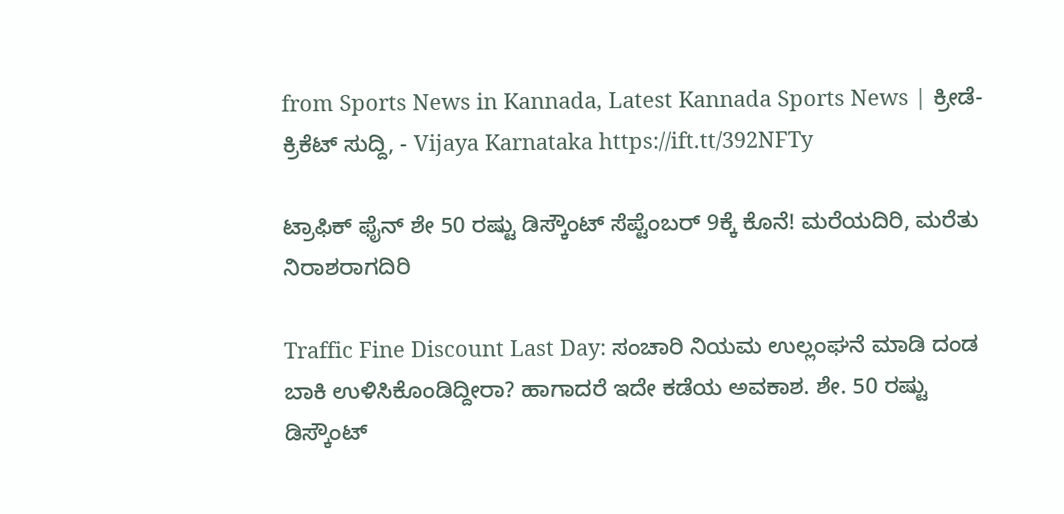from Sports News in Kannada, Latest Kannada Sports News | ಕ್ರೀಡೆ-ಕ್ರಿಕೆಟ್ ಸುದ್ದಿ, - Vijaya Karnataka https://ift.tt/392NFTy

ಟ್ರಾಫಿಕ್‌ ಫೈನ್‌ ಶೇ 50 ರಷ್ಟು ಡಿಸ್ಕೌಂಟ್‌ ಸೆಪ್ಟೆಂಬರ್‌ 9ಕ್ಕೆ ಕೊನೆ! ಮರೆಯದಿರಿ, ಮರೆತು ನಿರಾಶರಾಗದಿರಿ

Traffic Fine Discount Last Day: ಸಂಚಾರಿ ನಿಯಮ ಉಲ್ಲಂಘನೆ ಮಾಡಿ ದಂಡ ಬಾಕಿ ಉಳಿಸಿಕೊಂಡಿದ್ದೀರಾ? ಹಾಗಾದರೆ ಇದೇ ಕಡೆಯ ಅವಕಾಶ. ಶೇ. 50 ರಷ್ಟು ಡಿಸ್ಕೌಂಟ್‌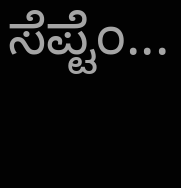ಸೆಪ್ಟೆಂ...